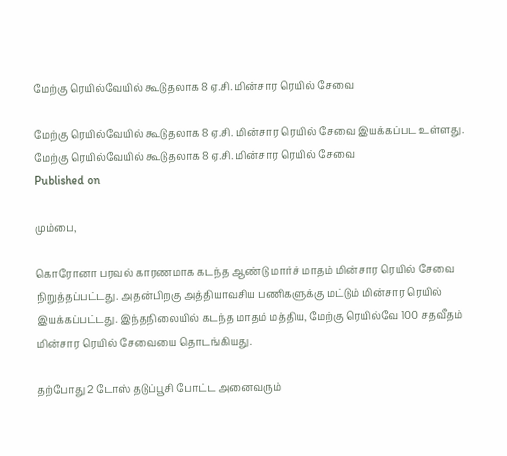மேற்கு ரெயில்வேயில் கூடுதலாக 8 ஏ.சி. மின்சார ரெயில் சேவை

மேற்கு ரெயில்வேயில் கூடுதலாக 8 ஏ.சி. மின்சார ரெயில் சேவை இயக்கப்பட உள்ளது.
மேற்கு ரெயில்வேயில் கூடுதலாக 8 ஏ.சி. மின்சார ரெயில் சேவை
Published on

மும்பை,

கொரோனா பரவல் காரணமாக கடந்த ஆண்டு மார்ச் மாதம் மின்சார ரெயில் சேவை நிறுத்தப்பட்டது. அதன்பிறகு அத்தியாவசிய பணிகளுக்கு மட்டும் மின்சார ரெயில் இயக்கப்பட்டது. இந்தநிலையில் கடந்த மாதம் மத்திய, மேற்கு ரெயில்வே 100 சதவீதம் மின்சார ரெயில் சேவையை தொடங்கியது.

தற்போது 2 டோஸ் தடுப்பூசி போட்ட அனைவரும்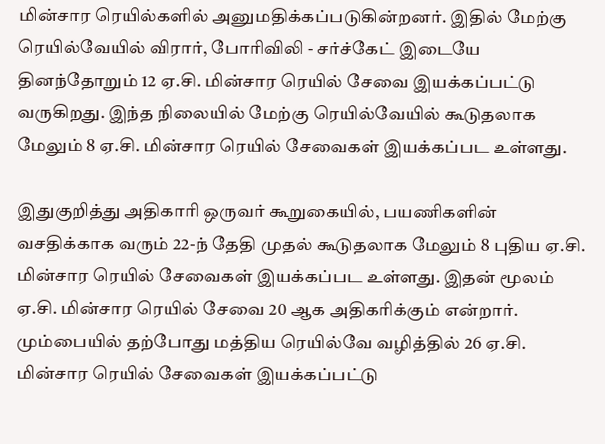மின்சார ரெயில்களில் அனுமதிக்கப்படுகின்றனர். இதில் மேற்கு ரெயில்வேயில் விரார், போரிவிலி - சர்ச்கேட் இடையே தினந்தோறும் 12 ஏ.சி. மின்சார ரெயில் சேவை இயக்கப்பட்டு வருகிறது. இந்த நிலையில் மேற்கு ரெயில்வேயில் கூடுதலாக மேலும் 8 ஏ.சி. மின்சார ரெயில் சேவைகள் இயக்கப்பட உள்ளது.

இதுகுறித்து அதிகாரி ஒருவர் கூறுகையில், பயணிகளின் வசதிக்காக வரும் 22-ந் தேதி முதல் கூடுதலாக மேலும் 8 புதிய ஏ.சி. மின்சார ரெயில் சேவைகள் இயக்கப்பட உள்ளது. இதன் மூலம் ஏ.சி. மின்சார ரெயில் சேவை 20 ஆக அதிகரிக்கும் என்றார். மும்பையில் தற்போது மத்திய ரெயில்வே வழித்தில் 26 ஏ.சி. மின்சார ரெயில் சேவைகள் இயக்கப்பட்டு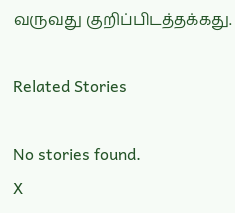வருவது குறிப்பிடத்தக்கது.

Related Stories

No stories found.
X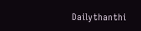Dailythanthi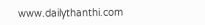www.dailythanthi.com